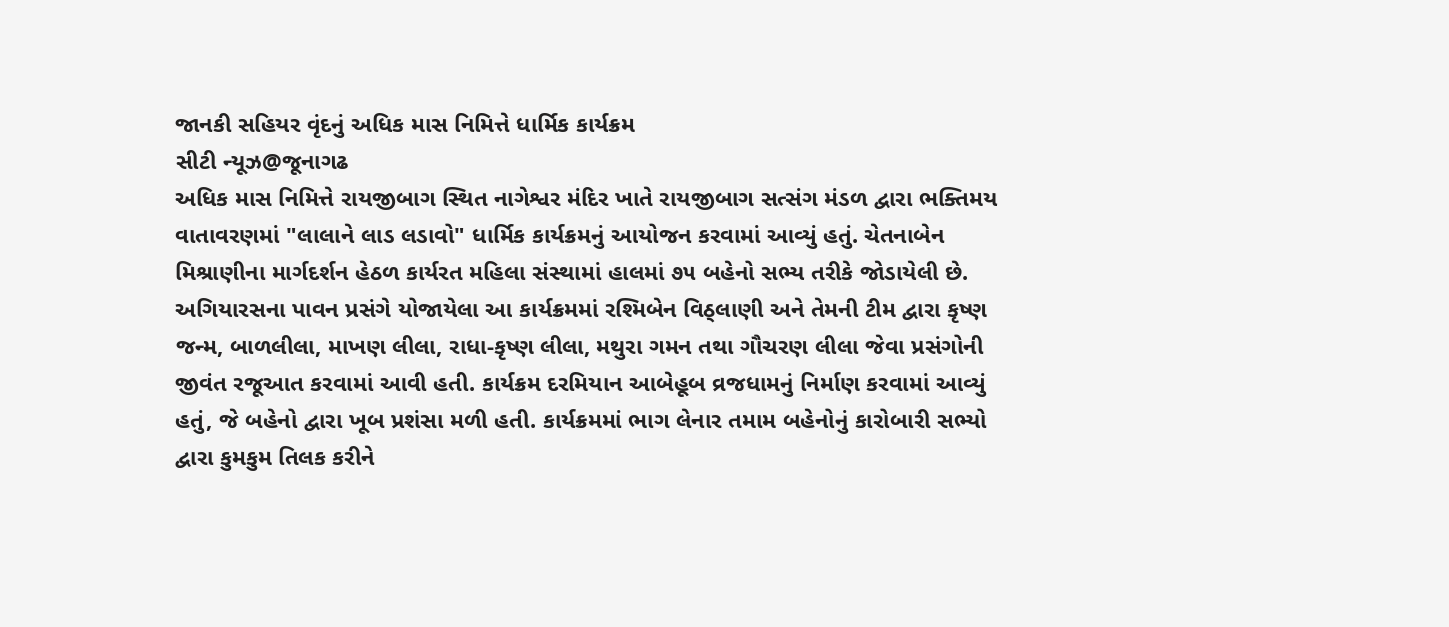જાનકી સહિયર વૃંદનું અધિક માસ નિમિત્તે ધાર્મિક કાર્યક્રમ
સીટી ન્યૂઝ@જૂનાગઢ
અધિક માસ નિમિત્તે રાયજીબાગ સ્થિત નાગેશ્વર મંદિર ખાતે રાયજીબાગ સત્સંગ મંડળ દ્વારા ભક્તિમય વાતાવરણમાં "લાલાને લાડ લડાવો" ધાર્મિક કાર્યક્રમનું આયોજન કરવામાં આવ્યું હતું. ચેતનાબેન મિશ્રાણીના માર્ગદર્શન હેઠળ કાર્યરત મહિલા સંસ્થામાં હાલમાં ૭૫ બહેનો સભ્ય તરીકે જોડાયેલી છે. અગિયારસના પાવન પ્રસંગે યોજાયેલા આ કાર્યક્રમમાં રશ્મિબેન વિઠ્લાણી અને તેમની ટીમ દ્વારા કૃષ્ણ જન્મ, બાળલીલા, માખણ લીલા, રાધા-કૃષ્ણ લીલા, મથુરા ગમન તથા ગૌચરણ લીલા જેવા પ્રસંગોની જીવંત રજૂઆત કરવામાં આવી હતી. કાર્યક્રમ દરમિયાન આબેહૂબ વ્રજધામનું નિર્માણ કરવામાં આવ્યું હતું, જે બહેનો દ્વારા ખૂબ પ્રશંસા મળી હતી. કાર્યક્રમમાં ભાગ લેનાર તમામ બહેનોનું કારોબારી સભ્યો દ્વારા કુમકુમ તિલક કરીને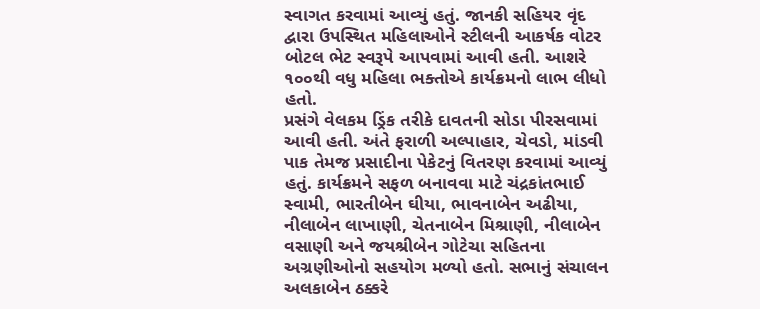સ્વાગત કરવામાં આવ્યું હતું. જાનકી સહિયર વૃંદ દ્વારા ઉપસ્થિત મહિલાઓને સ્ટીલની આકર્ષક વોટર બોટલ ભેટ સ્વરૂપે આપવામાં આવી હતી. આશરે ૧૦૦થી વધુ મહિલા ભક્તોએ કાર્યક્રમનો લાભ લીધો હતો.
પ્રસંગે વેલકમ ડ્રિંક તરીકે દાવતની સોડા પીરસવામાં આવી હતી. અંતે ફરાળી અલ્પાહાર, ચેવડો, માંડવી પાક તેમજ પ્રસાદીના પેકેટનું વિતરણ કરવામાં આવ્યું હતું. કાર્યક્રમને સફળ બનાવવા માટે ચંદ્રકાંતભાઈ સ્વામી, ભારતીબેન ઘીયા, ભાવનાબેન અઢીયા, નીલાબેન લાખાણી, ચેતનાબેન મિશ્રાણી, નીલાબેન વસાણી અને જયશ્રીબેન ગોટેચા સહિતના અગ્રણીઓનો સહયોગ મળ્યો હતો. સભાનું સંચાલન અલકાબેન ઠક્કરે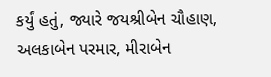કર્યું હતું, જ્યારે જયશ્રીબેન ચૌહાણ, અલકાબેન પરમાર, મીરાબેન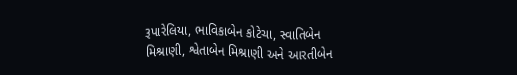રૂપારેલિયા, ભાવિકાબેન કોટેચા, સ્વાતિબેન મિશ્રાણી, શ્વેતાબેન મિશ્રાણી અને આરતીબેન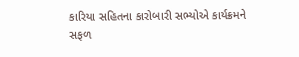કારિયા સહિતના કારોબારી સભ્યોએ કાર્યક્રમને સફળ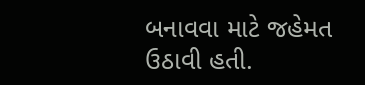બનાવવા માટે જહેમત ઉઠાવી હતી.